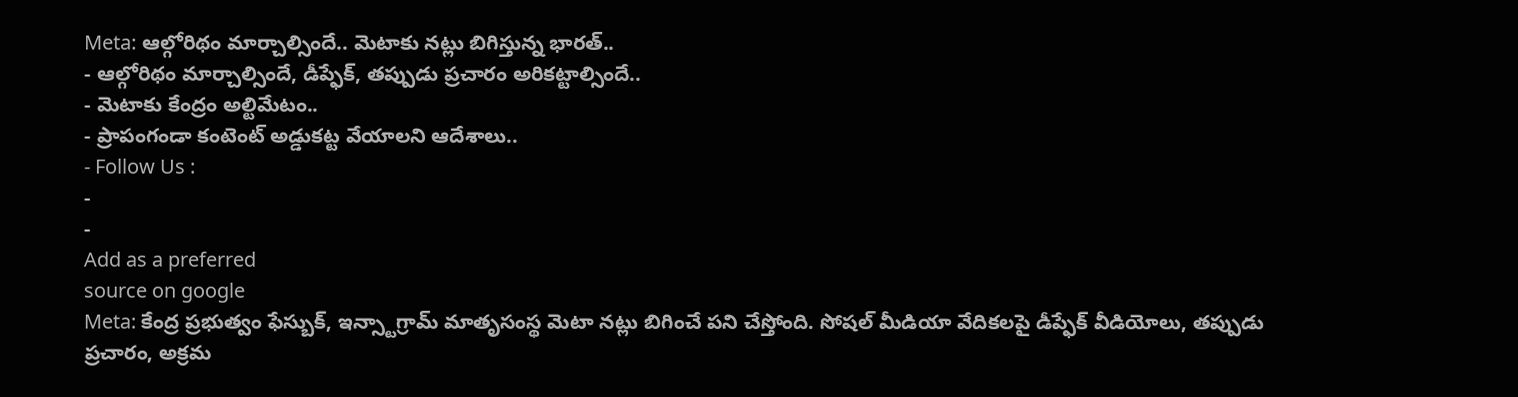Meta: ఆల్గోరిథం మార్చాల్సిందే.. మెటాకు నట్లు బిగిస్తున్న భారత్..
- ఆల్గోరిథం మార్చాల్సిందే, డీప్ఫేక్, తప్పుడు ప్రచారం అరికట్టాల్సిందే..
- మెటాకు కేంద్రం అల్టిమేటం..
- ప్రాపంగండా కంటెంట్ అడ్డుకట్ట వేయాలని ఆదేశాలు..
- Follow Us :
-
-
Add as a preferred
source on google
Meta: కేంద్ర ప్రభుత్వం ఫేస్బుక్, ఇన్స్టాగ్రామ్ మాతృసంస్థ మెటా నట్లు బిగించే పని చేస్తోంది. సోషల్ మీడియా వేదికలపై డీప్ఫేక్ వీడియోలు, తప్పుడు ప్రచారం, అక్రమ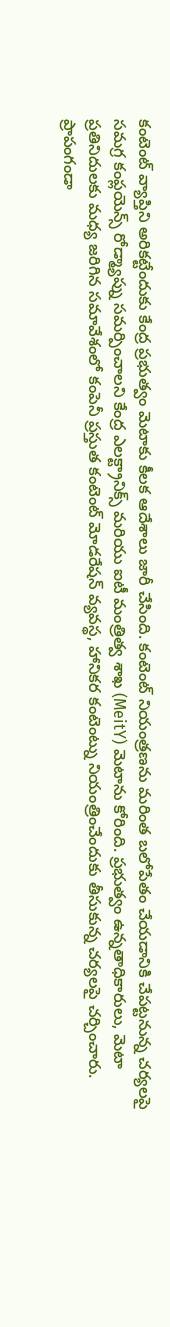కంటెంట్ వ్యాప్తిని అరికట్టేందుకు కేంద్ర ప్రభుత్వం మెటాకు కీలక ఆదేశాలు జారీ చేసింది. కంటెంట్ నియంత్రణను మరింత బలోపేతం చేయడానికి చేపట్టనున్న చర్యలపై సమగ్ర కంప్లయెన్స్ రోడ్మ్యాప్ను సమర్పించాలని కేంద్ర ఎలక్ట్రానిక్స్ మరియు ఐటీ మంత్రిత్వ శాఖ (MeitY) మెటాను కోరింది. ప్రభుత్వం ఉన్నతాధికారులు, మెటా ప్రతినిదులకు మధ్య జరిగిన సమావేశంలో కంపెనీ ప్రస్తుత కంటెంట్ మోడరేషన్ వ్యవస్థ, హానికర కంటెంట్ను నియంత్రించేందుకు తీసుకున్న చర్యలపై చర్చించారు.
ప్రాపంగండా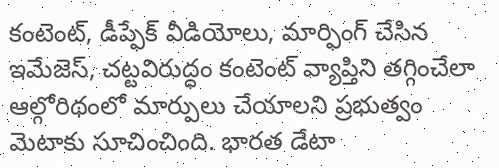కంటెంట్, డీప్ఫేక్ వీడియోలు, మార్ఫింగ్ చేసిన ఇమేజెస్, చట్టవిరుద్ధం కంటెంట్ వ్యాప్తిని తగ్గించేలా ఆల్గోరిథంలో మార్పులు చేయాలని ప్రభుత్వం మెటాకు సూచించింది. భారత డేటా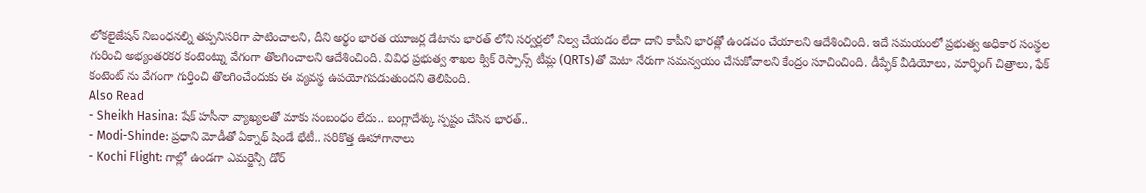లోకలైజేషన్ నిబంధనల్ని తప్పనిసరిగా పాటించాలని, దీని అర్థం భారత యూజర్ల డేటాను భారత్ లోని సర్వర్లలో నిల్వ చేయడం లేదా దాని కాపీని భారత్లో ఉండచం చేయాలని ఆదేశించింది. ఇదే సమయంలో ప్రభుత్వ అధికార సంస్థల గురించి అభ్యంతరకర కంటెంట్ను వేగంగా తొలగించాలని ఆదేశించింది. వివిధ ప్రభుత్వ శాఖల క్విక్ రెస్పాన్స్ టీమ్ల (QRTs)తో మెటా నేరుగా సమన్వయం చేసుకోవాలని కేంద్రం సూచించింది. డీప్ఫేక్ వీడియోలు, మార్ఫింగ్ చిత్రాలు, ఫేక్ కంటెంట్ ను వేగంగా గుర్తించి తొలగించేందుకు ఈ వ్యవస్థ ఉపయోగపడుతుందని తెలిపింది.
Also Read
- Sheikh Hasina: షేక్ హసీనా వ్యాఖ్యలతో మాకు సంబంధం లేదు.. బంగ్లాదేశ్కు స్పష్టం చేసిన భారత్..
- Modi-Shinde: ప్రధాని మోడీతో ఏక్నాథ్ షిండే భేటీ.. సరికొత్త ఊహాగానాలు
- Kochi Flight: గాల్లో ఉండగా ఎమర్జెన్సీ డోర్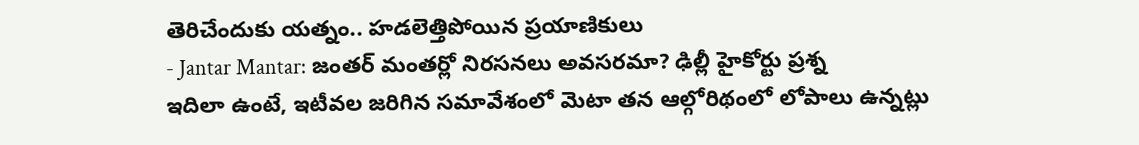తెరిచేందుకు యత్నం.. హడలెత్తిపోయిన ప్రయాణికులు
- Jantar Mantar: జంతర్ మంతర్లో నిరసనలు అవసరమా? ఢిల్లీ హైకోర్టు ప్రశ్న
ఇదిలా ఉంటే, ఇటీవల జరిగిన సమావేశంలో మెటా తన ఆల్గోరిథంలో లోపాలు ఉన్నట్లు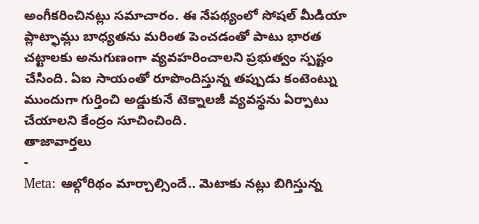అంగీకరించినట్లు సమాచారం. ఈ నేపథ్యంలో సోషల్ మీడియా ప్లాట్ఫామ్లు బాధ్యతను మరింత పెంచడంతో పాటు భారత చట్టాలకు అనుగుణంగా వ్యవహరించాలని ప్రభుత్వం స్పష్టం చేసింది. ఏఐ సాయంతో రూపొందిస్తున్న తప్పుడు కంటెంట్ను ముందుగా గుర్తించి అడ్డుకునే టెక్నాలజీ వ్యవస్థను ఏర్పాటు చేయాలని కేంద్రం సూచించింది.
తాజావార్తలు
-
Meta: ఆల్గోరిథం మార్చాల్సిందే.. మెటాకు నట్లు బిగిస్తున్న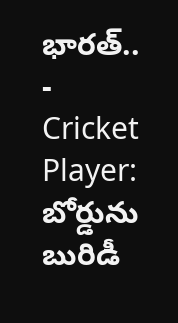భారత్..
-
Cricket Player: బోర్డును బురిడీ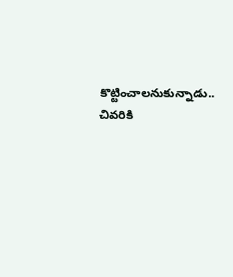కొట్టించాలనుకున్నాడు.. చివరికి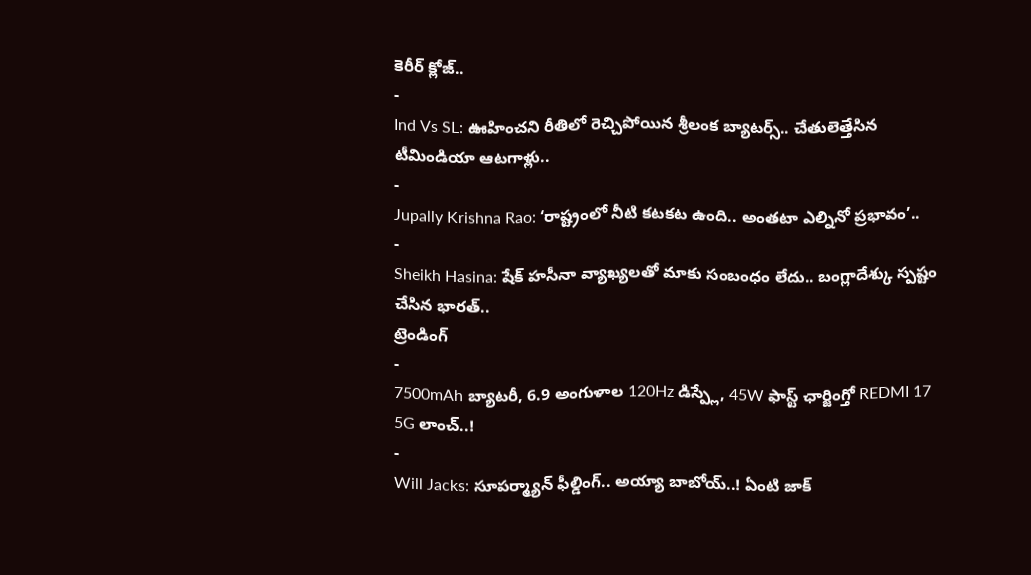కెరీర్ క్లోజ్..
-
Ind Vs SL: ఊహించని రీతిలో రెచ్చిపోయిన శ్రీలంక బ్యాటర్స్.. చేతులెత్తేసిన టీమిండియా ఆటగాళ్లు..
-
Jupally Krishna Rao: ‘రాష్ట్రంలో నీటి కటకట ఉంది.. అంతటా ఎల్నినో ప్రభావం’..
-
Sheikh Hasina: షేక్ హసీనా వ్యాఖ్యలతో మాకు సంబంధం లేదు.. బంగ్లాదేశ్కు స్పష్టం చేసిన భారత్..
ట్రెండింగ్
-
7500mAh బ్యాటరీ, 6.9 అంగుళాల 120Hz డిస్ప్లే, 45W ఫాస్ట్ ఛార్జింగ్తో REDMI 17 5G లాంచ్..!
-
Will Jacks: సూపర్మ్యాన్ ఫీల్డింగ్.. అయ్యా బాబోయ్..! ఏంటి జాక్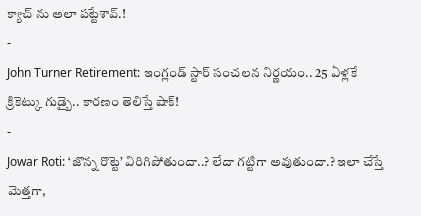క్యాచ్ ను అలా పట్టేశావ్.!
-
John Turner Retirement: ఇంగ్లండ్ స్టార్ సంచలన నిర్ణయం.. 25 ఏళ్లకే క్రికెట్కు గుడ్బై.. కారణం తెలిస్తే షాక్!
-
Jowar Roti: ‘జొన్న రొట్టె’ విరిగిపోతుందా..? లేదా గట్టిగా అవుతుందా.? ఇలా చేస్తే మెత్తగా,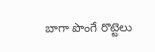బాగా పొంగే రొట్టెలు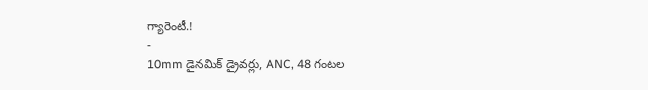గ్యారెంటీ.!
-
10mm డైనమిక్ డ్రైవర్లు, ANC, 48 గంటల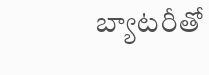బ్యాటరీతో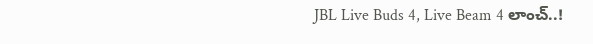JBL Live Buds 4, Live Beam 4 లాంచ్..!